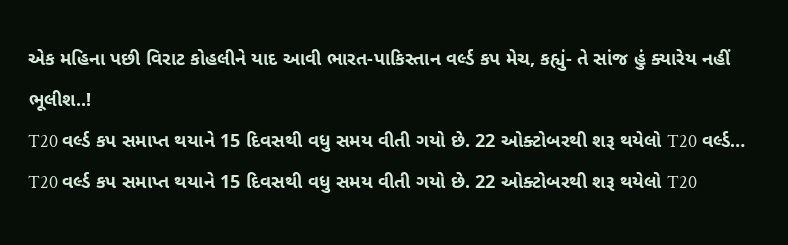એક મહિના પછી વિરાટ કોહલીને યાદ આવી ભારત-પાકિસ્તાન વર્લ્ડ કપ મેચ, કહ્યું- તે સાંજ હું ક્યારેય નહીં ભૂલીશ..!
T20 વર્લ્ડ કપ સમાપ્ત થયાને 15 દિવસથી વધુ સમય વીતી ગયો છે. 22 ઓક્ટોબરથી શરૂ થયેલો T20 વર્લ્ડ…
T20 વર્લ્ડ કપ સમાપ્ત થયાને 15 દિવસથી વધુ સમય વીતી ગયો છે. 22 ઓક્ટોબરથી શરૂ થયેલો T20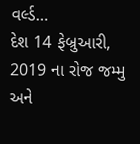વર્લ્ડ…
દેશ 14 ફેબ્રુઆરી, 2019 ના રોજ જમ્મુ અને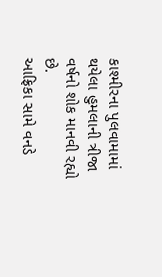કાશ્મીરના પુલવામામાં થયેલા હુમલાની ત્રીજા વર્ષનો શોક માનવી રહ્યો છે.
આફ્રિકા સામે વનડે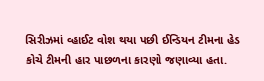સિરીઝમાં વ્હાઈટ વોશ થયા પછી ઈન્ડિયન ટીમના હેડ કોચે ટીમની હાર પાછળના કારણો જણાવ્યા હતા.